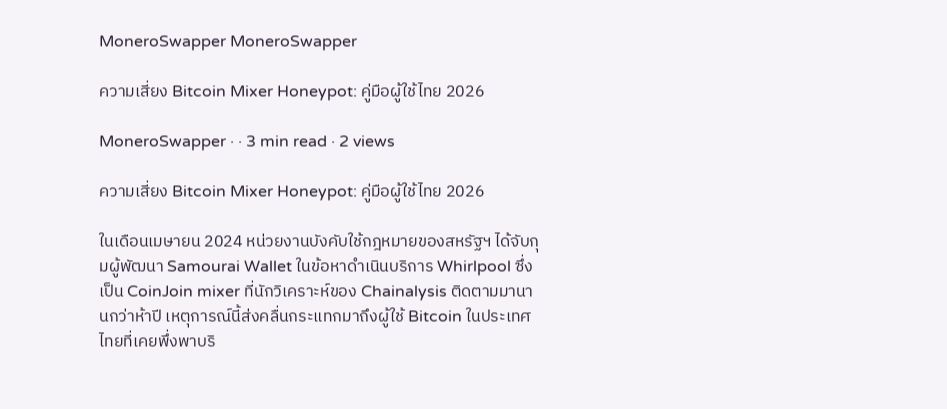MoneroSwapper MoneroSwapper

ความเสี่ยง Bitcoin Mixer Honeypot: คู่มือผู้ใช้ไทย 2026

MoneroSwapper · · 3 min read · 2 views

ความเสี่ยง Bitcoin Mixer Honeypot: คู่มือผู้ใช้ไทย 2026

ในเดือนเมษายน 2024 หน่วยงานบังคับใช้กฎหมายของสหรัฐฯ ได้จับกุมผู้พัฒนา Samourai Wallet ในข้อหาดำเนินบริการ Whirlpool ซึ่งเป็น CoinJoin mixer ที่นักวิเคราะห์ของ Chainalysis ติดตามมานานกว่าห้าปี เหตุการณ์นี้ส่งคลื่นกระแทกมาถึงผู้ใช้ Bitcoin ในประเทศไทยที่เคยพึ่งพาบริ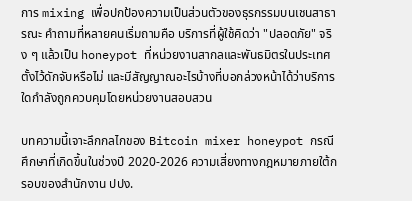การ mixing เพื่อปกป้องความเป็นส่วนตัวของธุรกรรมบนเชนสาธารณะ คำถามที่หลายคนเริ่มถามคือ บริการที่ผู้ใช้คิดว่า "ปลอดภัย" จริง ๆ แล้วเป็น honeypot ที่หน่วยงานสากลและพันธมิตรในประเทศตั้งไว้ดักจับหรือไม่ และมีสัญญาณอะไรบ้างที่บอกล่วงหน้าได้ว่าบริการใดกำลังถูกควบคุมโดยหน่วยงานสอบสวน

บทความนี้เจาะลึกกลไกของ Bitcoin mixer honeypot กรณีศึกษาที่เกิดขึ้นในช่วงปี 2020-2026 ความเสี่ยงทางกฎหมายภายใต้กรอบของสำนักงาน ปปง.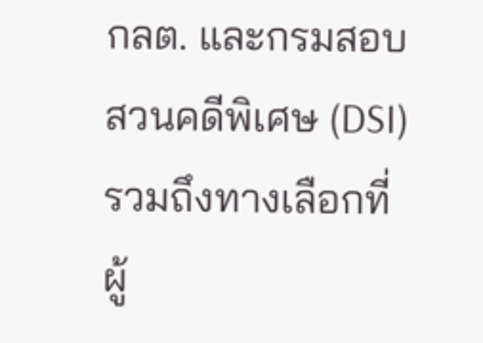กลต. และกรมสอบสวนคดีพิเศษ (DSI) รวมถึงทางเลือกที่ผู้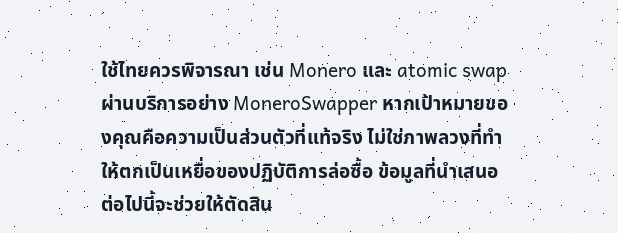ใช้ไทยควรพิจารณา เช่น Monero และ atomic swap ผ่านบริการอย่าง MoneroSwapper หากเป้าหมายของคุณคือความเป็นส่วนตัวที่แท้จริง ไม่ใช่ภาพลวงที่ทำให้ตกเป็นเหยื่อของปฏิบัติการล่อซื้อ ข้อมูลที่นำเสนอต่อไปนี้จะช่วยให้ตัดสิน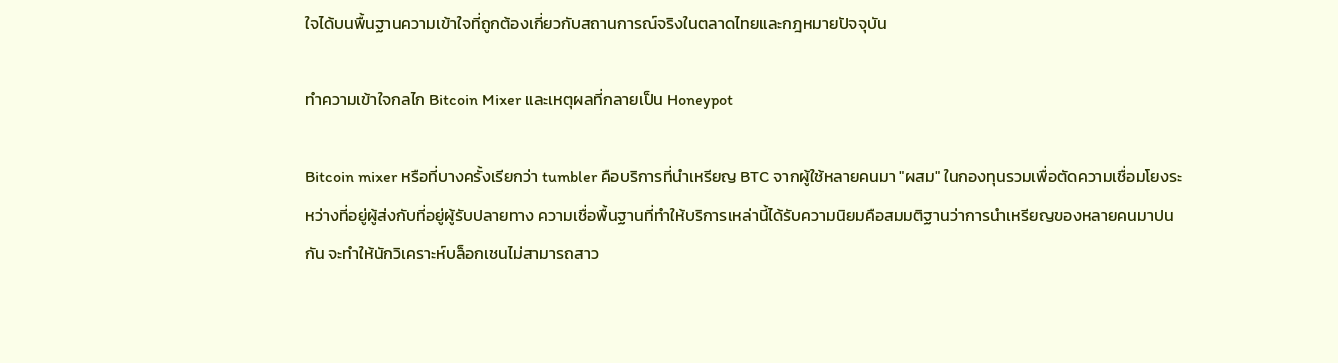ใจได้บนพื้นฐานความเข้าใจที่ถูกต้องเกี่ยวกับสถานการณ์จริงในตลาดไทยและกฎหมายปัจจุบัน

ทำความเข้าใจกลไก Bitcoin Mixer และเหตุผลที่กลายเป็น Honeypot

Bitcoin mixer หรือที่บางครั้งเรียกว่า tumbler คือบริการที่นำเหรียญ BTC จากผู้ใช้หลายคนมา "ผสม" ในกองทุนรวมเพื่อตัดความเชื่อมโยงระหว่างที่อยู่ผู้ส่งกับที่อยู่ผู้รับปลายทาง ความเชื่อพื้นฐานที่ทำให้บริการเหล่านี้ได้รับความนิยมคือสมมติฐานว่าการนำเหรียญของหลายคนมาปนกัน จะทำให้นักวิเคราะห์บล็อกเชนไม่สามารถสาว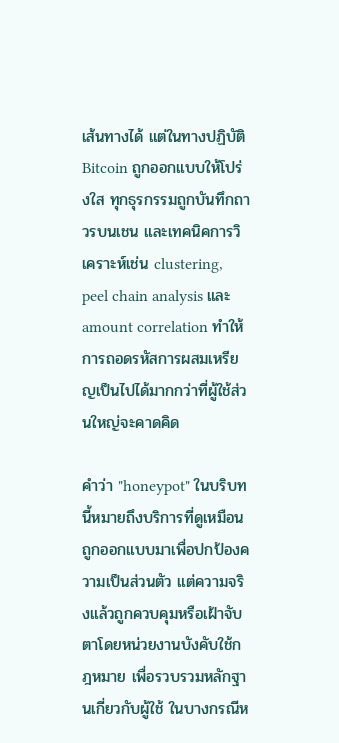เส้นทางได้ แต่ในทางปฏิบัติ Bitcoin ถูกออกแบบให้โปร่งใส ทุกธุรกรรมถูกบันทึกถาวรบนเชน และเทคนิคการวิเคราะห์เช่น clustering, peel chain analysis และ amount correlation ทำให้การถอดรหัสการผสมเหรียญเป็นไปได้มากกว่าที่ผู้ใช้ส่วนใหญ่จะคาดคิด

คำว่า "honeypot" ในบริบทนี้หมายถึงบริการที่ดูเหมือนถูกออกแบบมาเพื่อปกป้องความเป็นส่วนตัว แต่ความจริงแล้วถูกควบคุมหรือเฝ้าจับตาโดยหน่วยงานบังคับใช้กฎหมาย เพื่อรวบรวมหลักฐานเกี่ยวกับผู้ใช้ ในบางกรณีห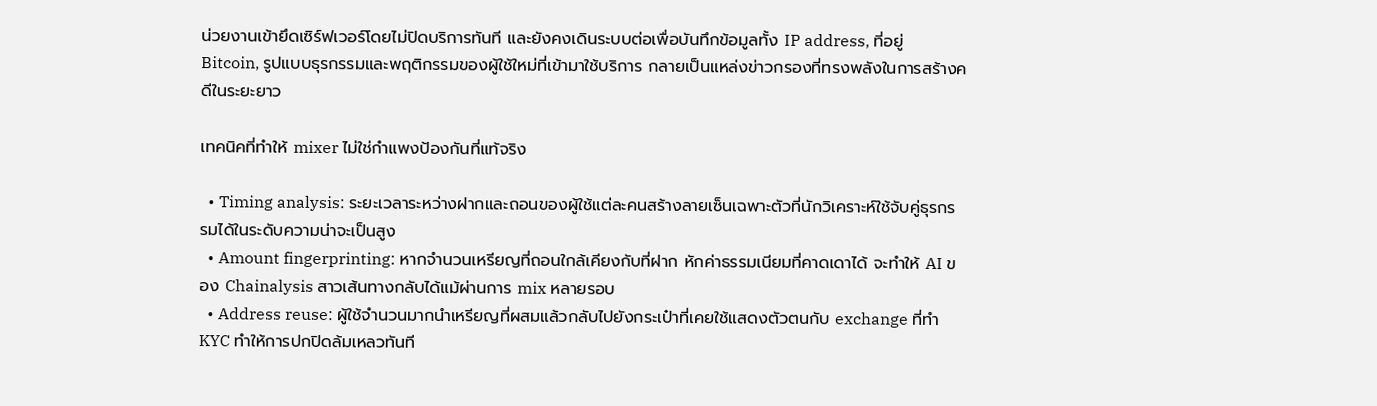น่วยงานเข้ายึดเซิร์ฟเวอร์โดยไม่ปิดบริการทันที และยังคงเดินระบบต่อเพื่อบันทึกข้อมูลทั้ง IP address, ที่อยู่ Bitcoin, รูปแบบธุรกรรมและพฤติกรรมของผู้ใช้ใหม่ที่เข้ามาใช้บริการ กลายเป็นแหล่งข่าวกรองที่ทรงพลังในการสร้างคดีในระยะยาว

เทคนิคที่ทำให้ mixer ไม่ใช่กำแพงป้องกันที่แท้จริง

  • Timing analysis: ระยะเวลาระหว่างฝากและถอนของผู้ใช้แต่ละคนสร้างลายเซ็นเฉพาะตัวที่นักวิเคราะห์ใช้จับคู่ธุรกรรมได้ในระดับความน่าจะเป็นสูง
  • Amount fingerprinting: หากจำนวนเหรียญที่ถอนใกล้เคียงกับที่ฝาก หักค่าธรรมเนียมที่คาดเดาได้ จะทำให้ AI ของ Chainalysis สาวเส้นทางกลับได้แม้ผ่านการ mix หลายรอบ
  • Address reuse: ผู้ใช้จำนวนมากนำเหรียญที่ผสมแล้วกลับไปยังกระเป๋าที่เคยใช้แสดงตัวตนกับ exchange ที่ทำ KYC ทำให้การปกปิดล้มเหลวทันที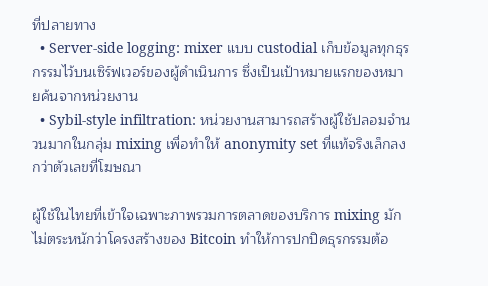ที่ปลายทาง
  • Server-side logging: mixer แบบ custodial เก็บข้อมูลทุกธุรกรรมไว้บนเซิร์ฟเวอร์ของผู้ดำเนินการ ซึ่งเป็นเป้าหมายแรกของหมายค้นจากหน่วยงาน
  • Sybil-style infiltration: หน่วยงานสามารถสร้างผู้ใช้ปลอมจำนวนมากในกลุ่ม mixing เพื่อทำให้ anonymity set ที่แท้จริงเล็กลงกว่าตัวเลขที่โฆษณา

ผู้ใช้ในไทยที่เข้าใจเฉพาะภาพรวมการตลาดของบริการ mixing มักไม่ตระหนักว่าโครงสร้างของ Bitcoin ทำให้การปกปิดธุรกรรมต้อ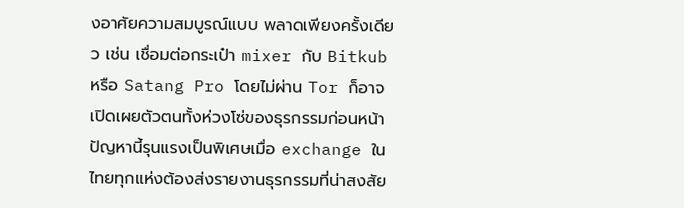งอาศัยความสมบูรณ์แบบ พลาดเพียงครั้งเดียว เช่น เชื่อมต่อกระเป๋า mixer กับ Bitkub หรือ Satang Pro โดยไม่ผ่าน Tor ก็อาจเปิดเผยตัวตนทั้งห่วงโซ่ของธุรกรรมก่อนหน้า ปัญหานี้รุนแรงเป็นพิเศษเมื่อ exchange ในไทยทุกแห่งต้องส่งรายงานธุรกรรมที่น่าสงสัย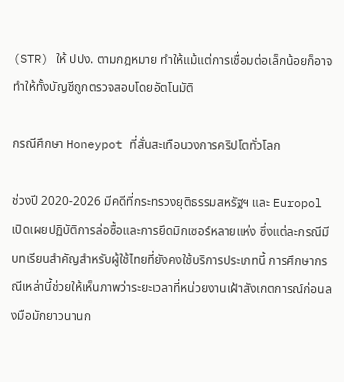(STR) ให้ ปปง. ตามกฎหมาย ทำให้แม้แต่การเชื่อมต่อเล็กน้อยก็อาจทำให้ทั้งบัญชีถูกตรวจสอบโดยอัตโนมัติ

กรณีศึกษา Honeypot ที่สั่นสะเทือนวงการคริปโตทั่วโลก

ช่วงปี 2020-2026 มีคดีที่กระทรวงยุติธรรมสหรัฐฯ และ Europol เปิดเผยปฏิบัติการล่อซื้อและการยึดมิกเซอร์หลายแห่ง ซึ่งแต่ละกรณีมีบทเรียนสำคัญสำหรับผู้ใช้ไทยที่ยังคงใช้บริการประเภทนี้ การศึกษากรณีเหล่านี้ช่วยให้เห็นภาพว่าระยะเวลาที่หน่วยงานเฝ้าสังเกตการณ์ก่อนลงมือมักยาวนานก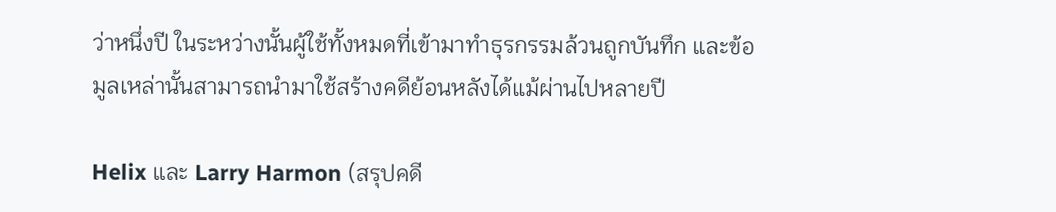ว่าหนึ่งปี ในระหว่างนั้นผู้ใช้ทั้งหมดที่เข้ามาทำธุรกรรมล้วนถูกบันทึก และข้อมูลเหล่านั้นสามารถนำมาใช้สร้างคดีย้อนหลังได้แม้ผ่านไปหลายปี

Helix และ Larry Harmon (สรุปคดี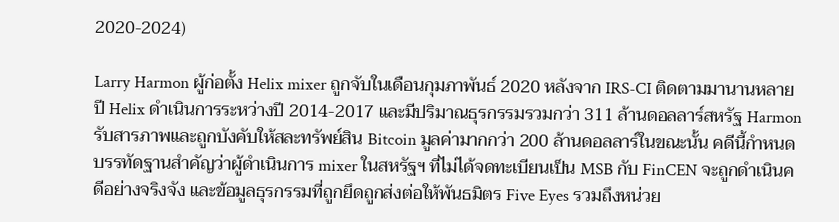2020-2024)

Larry Harmon ผู้ก่อตั้ง Helix mixer ถูกจับในเดือนกุมภาพันธ์ 2020 หลังจาก IRS-CI ติดตามมานานหลายปี Helix ดำเนินการระหว่างปี 2014-2017 และมีปริมาณธุรกรรมรวมกว่า 311 ล้านดอลลาร์สหรัฐ Harmon รับสารภาพและถูกบังคับให้สละทรัพย์สิน Bitcoin มูลค่ามากกว่า 200 ล้านดอลลาร์ในขณะนั้น คดีนี้กำหนดบรรทัดฐานสำคัญว่าผู้ดำเนินการ mixer ในสหรัฐฯ ที่ไม่ได้จดทะเบียนเป็น MSB กับ FinCEN จะถูกดำเนินคดีอย่างจริงจัง และข้อมูลธุรกรรมที่ถูกยึดถูกส่งต่อให้พันธมิตร Five Eyes รวมถึงหน่วย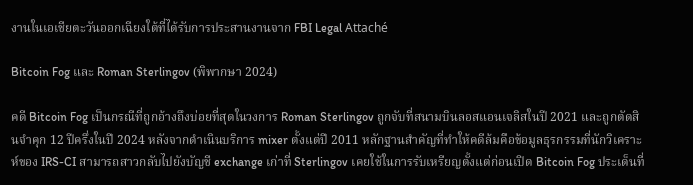งานในเอเชียตะวันออกเฉียงใต้ที่ได้รับการประสานงานจาก FBI Legal Attaché

Bitcoin Fog และ Roman Sterlingov (พิพากษา 2024)

คดี Bitcoin Fog เป็นกรณีที่ถูกอ้างถึงบ่อยที่สุดในวงการ Roman Sterlingov ถูกจับที่สนามบินลอสแอนเจลิสในปี 2021 และถูกตัดสินจำคุก 12 ปีครึ่งในปี 2024 หลังจากดำเนินบริการ mixer ตั้งแต่ปี 2011 หลักฐานสำคัญที่ทำให้คดีล้มคือข้อมูลธุรกรรมที่นักวิเคราะห์ของ IRS-CI สามารถสาวกลับไปยังบัญชี exchange เก่าที่ Sterlingov เคยใช้ในการรับเหรียญตั้งแต่ก่อนเปิด Bitcoin Fog ประเด็นที่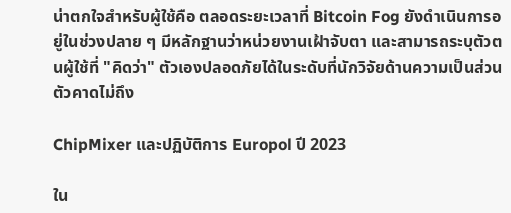น่าตกใจสำหรับผู้ใช้คือ ตลอดระยะเวลาที่ Bitcoin Fog ยังดำเนินการอยู่ในช่วงปลาย ๆ มีหลักฐานว่าหน่วยงานเฝ้าจับตา และสามารถระบุตัวตนผู้ใช้ที่ "คิดว่า" ตัวเองปลอดภัยได้ในระดับที่นักวิจัยด้านความเป็นส่วนตัวคาดไม่ถึง

ChipMixer และปฏิบัติการ Europol ปี 2023

ใน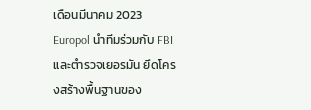เดือนมีนาคม 2023 Europol นำทีมร่วมกับ FBI และตำรวจเยอรมัน ยึดโครงสร้างพื้นฐานของ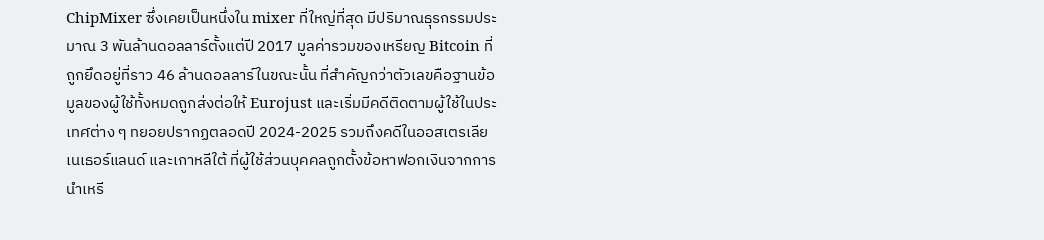ChipMixer ซึ่งเคยเป็นหนึ่งใน mixer ที่ใหญ่ที่สุด มีปริมาณธุรกรรมประมาณ 3 พันล้านดอลลาร์ตั้งแต่ปี 2017 มูลค่ารวมของเหรียญ Bitcoin ที่ถูกยึดอยู่ที่ราว 46 ล้านดอลลาร์ในขณะนั้น ที่สำคัญกว่าตัวเลขคือฐานข้อมูลของผู้ใช้ทั้งหมดถูกส่งต่อให้ Eurojust และเริ่มมีคดีติดตามผู้ใช้ในประเทศต่าง ๆ ทยอยปรากฏตลอดปี 2024-2025 รวมถึงคดีในออสเตรเลีย เนเธอร์แลนด์ และเกาหลีใต้ ที่ผู้ใช้ส่วนบุคคลถูกตั้งข้อหาฟอกเงินจากการนำเหรี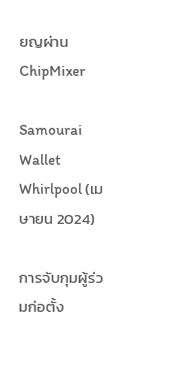ยญผ่าน ChipMixer

Samourai Wallet Whirlpool (เมษายน 2024)

การจับกุมผู้ร่วมก่อตั้ง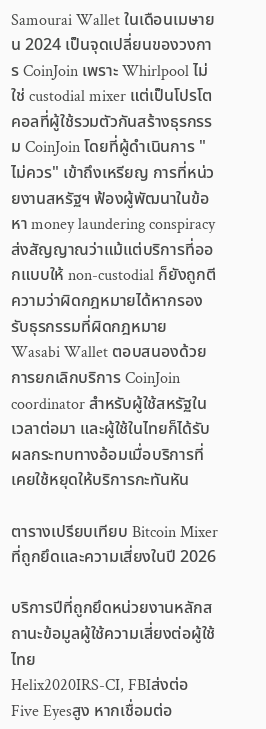Samourai Wallet ในเดือนเมษายน 2024 เป็นจุดเปลี่ยนของวงการ CoinJoin เพราะ Whirlpool ไม่ใช่ custodial mixer แต่เป็นโปรโตคอลที่ผู้ใช้รวมตัวกันสร้างธุรกรรม CoinJoin โดยที่ผู้ดำเนินการ "ไม่ควร" เข้าถึงเหรียญ การที่หน่วยงานสหรัฐฯ ฟ้องผู้พัฒนาในข้อหา money laundering conspiracy ส่งสัญญาณว่าแม้แต่บริการที่ออกแบบให้ non-custodial ก็ยังถูกตีความว่าผิดกฎหมายได้หากรองรับธุรกรรมที่ผิดกฎหมาย Wasabi Wallet ตอบสนองด้วยการยกเลิกบริการ CoinJoin coordinator สำหรับผู้ใช้สหรัฐในเวลาต่อมา และผู้ใช้ในไทยก็ได้รับผลกระทบทางอ้อมเมื่อบริการที่เคยใช้หยุดให้บริการกะทันหัน

ตารางเปรียบเทียบ Bitcoin Mixer ที่ถูกยึดและความเสี่ยงในปี 2026

บริการปีที่ถูกยึดหน่วยงานหลักสถานะข้อมูลผู้ใช้ความเสี่ยงต่อผู้ใช้ไทย
Helix2020IRS-CI, FBIส่งต่อ Five Eyesสูง หากเชื่อมต่อ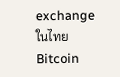exchange ในไทย
Bitcoin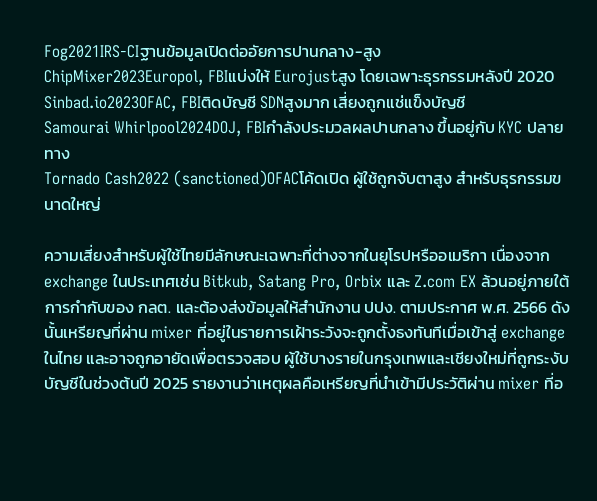Fog2021IRS-CIฐานข้อมูลเปิดต่ออัยการปานกลาง-สูง
ChipMixer2023Europol, FBIแบ่งให้ Eurojustสูง โดยเฉพาะธุรกรรมหลังปี 2020
Sinbad.io2023OFAC, FBIติดบัญชี SDNสูงมาก เสี่ยงถูกแช่แข็งบัญชี
Samourai Whirlpool2024DOJ, FBIกำลังประมวลผลปานกลาง ขึ้นอยู่กับ KYC ปลายทาง
Tornado Cash2022 (sanctioned)OFACโค้ดเปิด ผู้ใช้ถูกจับตาสูง สำหรับธุรกรรมขนาดใหญ่

ความเสี่ยงสำหรับผู้ใช้ไทยมีลักษณะเฉพาะที่ต่างจากในยุโรปหรืออเมริกา เนื่องจาก exchange ในประเทศเช่น Bitkub, Satang Pro, Orbix และ Z.com EX ล้วนอยู่ภายใต้การกำกับของ กลต. และต้องส่งข้อมูลให้สำนักงาน ปปง. ตามประกาศ พ.ศ. 2566 ดังนั้นเหรียญที่ผ่าน mixer ที่อยู่ในรายการเฝ้าระวังจะถูกตั้งธงทันทีเมื่อเข้าสู่ exchange ในไทย และอาจถูกอายัดเพื่อตรวจสอบ ผู้ใช้บางรายในกรุงเทพและเชียงใหม่ที่ถูกระงับบัญชีในช่วงต้นปี 2025 รายงานว่าเหตุผลคือเหรียญที่นำเข้ามีประวัติผ่าน mixer ที่อ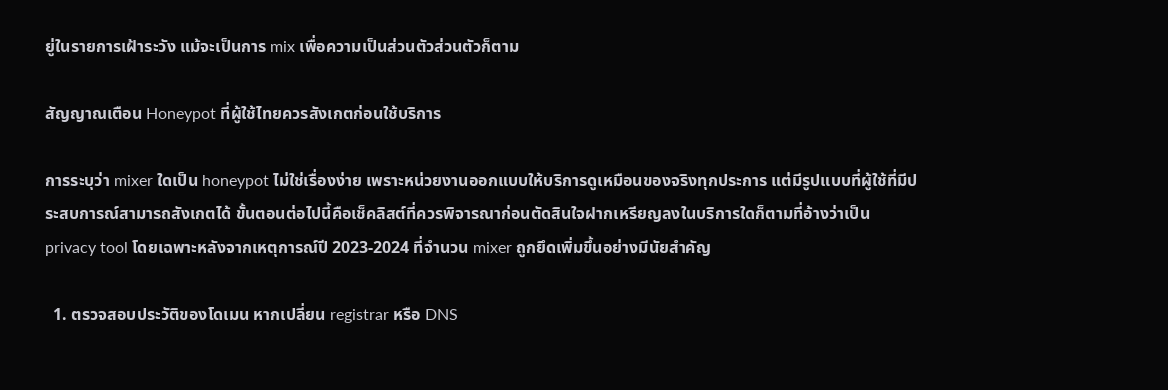ยู่ในรายการเฝ้าระวัง แม้จะเป็นการ mix เพื่อความเป็นส่วนตัวส่วนตัวก็ตาม

สัญญาณเตือน Honeypot ที่ผู้ใช้ไทยควรสังเกตก่อนใช้บริการ

การระบุว่า mixer ใดเป็น honeypot ไม่ใช่เรื่องง่าย เพราะหน่วยงานออกแบบให้บริการดูเหมือนของจริงทุกประการ แต่มีรูปแบบที่ผู้ใช้ที่มีประสบการณ์สามารถสังเกตได้ ขั้นตอนต่อไปนี้คือเช็คลิสต์ที่ควรพิจารณาก่อนตัดสินใจฝากเหรียญลงในบริการใดก็ตามที่อ้างว่าเป็น privacy tool โดยเฉพาะหลังจากเหตุการณ์ปี 2023-2024 ที่จำนวน mixer ถูกยึดเพิ่มขึ้นอย่างมีนัยสำคัญ

  1. ตรวจสอบประวัติของโดเมน หากเปลี่ยน registrar หรือ DNS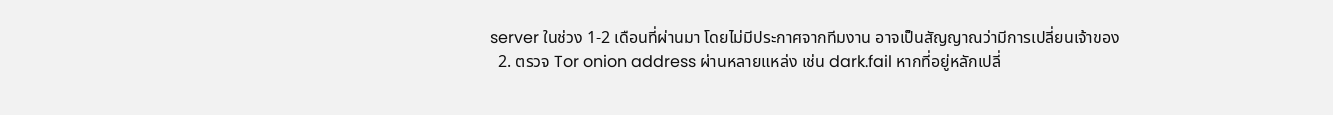server ในช่วง 1-2 เดือนที่ผ่านมา โดยไม่มีประกาศจากทีมงาน อาจเป็นสัญญาณว่ามีการเปลี่ยนเจ้าของ
  2. ตรวจ Tor onion address ผ่านหลายแหล่ง เช่น dark.fail หากที่อยู่หลักเปลี่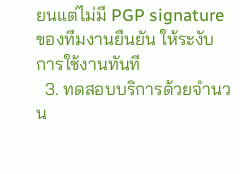ยนแต่ไม่มี PGP signature ของทีมงานยืนยัน ให้ระงับการใช้งานทันที
  3. ทดสอบบริการด้วยจำนวน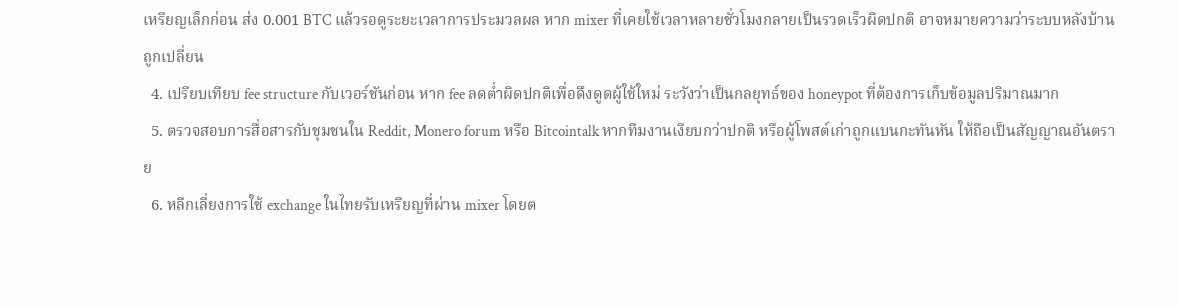เหรียญเล็กก่อน ส่ง 0.001 BTC แล้วรอดูระยะเวลาการประมวลผล หาก mixer ที่เคยใช้เวลาหลายชั่วโมงกลายเป็นรวดเร็วผิดปกติ อาจหมายความว่าระบบหลังบ้านถูกเปลี่ยน
  4. เปรียบเทียบ fee structure กับเวอร์ชันก่อน หาก fee ลดต่ำผิดปกติเพื่อดึงดูดผู้ใช้ใหม่ ระวังว่าเป็นกลยุทธ์ของ honeypot ที่ต้องการเก็บข้อมูลปริมาณมาก
  5. ตรวจสอบการสื่อสารกับชุมชนใน Reddit, Monero forum หรือ Bitcointalk หากทีมงานเงียบกว่าปกติ หรือผู้โพสต์เก่าถูกแบนกะทันหัน ให้ถือเป็นสัญญาณอันตราย
  6. หลีกเลี่ยงการใช้ exchange ในไทยรับเหรียญที่ผ่าน mixer โดยต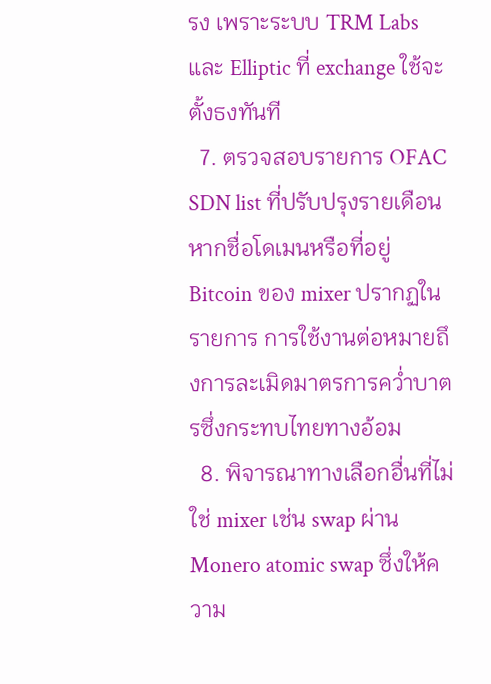รง เพราะระบบ TRM Labs และ Elliptic ที่ exchange ใช้จะตั้งธงทันที
  7. ตรวจสอบรายการ OFAC SDN list ที่ปรับปรุงรายเดือน หากชื่อโดเมนหรือที่อยู่ Bitcoin ของ mixer ปรากฏในรายการ การใช้งานต่อหมายถึงการละเมิดมาตรการคว่ำบาตรซึ่งกระทบไทยทางอ้อม
  8. พิจารณาทางเลือกอื่นที่ไม่ใช่ mixer เช่น swap ผ่าน Monero atomic swap ซึ่งให้ความ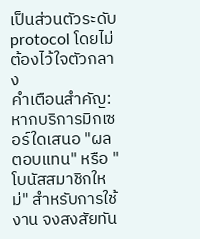เป็นส่วนตัวระดับ protocol โดยไม่ต้องไว้ใจตัวกลาง
คำเตือนสำคัญ: หากบริการมิกเซอร์ใดเสนอ "ผลตอบแทน" หรือ "โบนัสสมาชิกใหม่" สำหรับการใช้งาน จงสงสัยทัน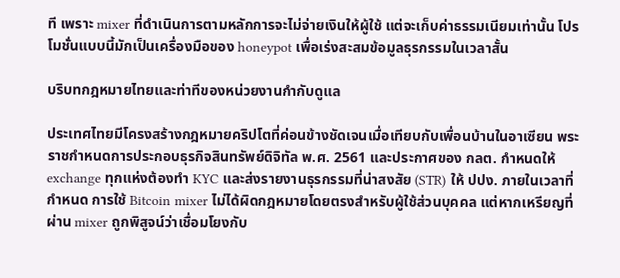ที เพราะ mixer ที่ดำเนินการตามหลักการจะไม่จ่ายเงินให้ผู้ใช้ แต่จะเก็บค่าธรรมเนียมเท่านั้น โปรโมชั่นแบบนี้มักเป็นเครื่องมือของ honeypot เพื่อเร่งสะสมข้อมูลธุรกรรมในเวลาสั้น

บริบทกฎหมายไทยและท่าทีของหน่วยงานกำกับดูแล

ประเทศไทยมีโครงสร้างกฎหมายคริปโตที่ค่อนข้างชัดเจนเมื่อเทียบกับเพื่อนบ้านในอาเซียน พระราชกำหนดการประกอบธุรกิจสินทรัพย์ดิจิทัล พ.ศ. 2561 และประกาศของ กลต. กำหนดให้ exchange ทุกแห่งต้องทำ KYC และส่งรายงานธุรกรรมที่น่าสงสัย (STR) ให้ ปปง. ภายในเวลาที่กำหนด การใช้ Bitcoin mixer ไม่ได้ผิดกฎหมายโดยตรงสำหรับผู้ใช้ส่วนบุคคล แต่หากเหรียญที่ผ่าน mixer ถูกพิสูจน์ว่าเชื่อมโยงกับ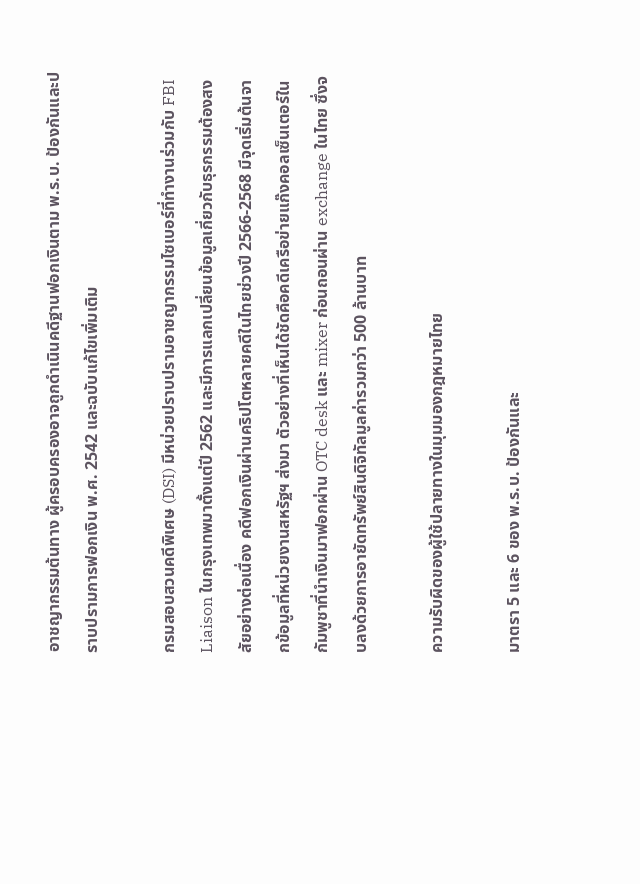อาชญากรรมต้นทาง ผู้ครอบครองอาจถูกดำเนินคดีฐานฟอกเงินตาม พ.ร.บ. ป้องกันและปราบปรามการฟอกเงิน พ.ศ. 2542 และฉบับแก้ไขเพิ่มเติม

กรมสอบสวนคดีพิเศษ (DSI) มีหน่วยปราบปรามอาชญากรรมไซเบอร์ที่ทำงานร่วมกับ FBI Liaison ในกรุงเทพมาตั้งแต่ปี 2562 และมีการแลกเปลี่ยนข้อมูลเกี่ยวกับธุรกรรมต้องสงสัยอย่างต่อเนื่อง คดีฟอกเงินผ่านคริปโตหลายคดีในไทยช่วงปี 2566-2568 มีจุดเริ่มต้นจากข้อมูลที่หน่วยงานสหรัฐฯ ส่งมา ตัวอย่างที่เห็นได้ชัดคือคดีเครือข่ายแก๊งคอลเซ็นเตอร์ในกัมพูชาที่นำเงินมาฟอกผ่าน OTC desk และ mixer ก่อนถอนผ่าน exchange ในไทย ซึ่งจบลงด้วยการอายัดทรัพย์สินดิจิทัลมูลค่ารวมกว่า 500 ล้านบาท

ความรับผิดของผู้ใช้ปลายทางในมุมมองกฎหมายไทย

มาตรา 5 และ 6 ของ พ.ร.บ. ป้องกันและ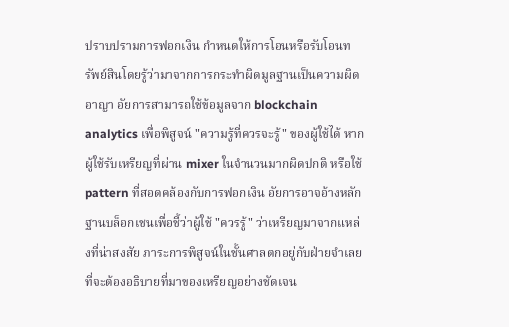ปราบปรามการฟอกเงิน กำหนดให้การโอนหรือรับโอนทรัพย์สินโดยรู้ว่ามาจากการกระทำผิดมูลฐานเป็นความผิดอาญา อัยการสามารถใช้ข้อมูลจาก blockchain analytics เพื่อพิสูจน์ "ความรู้ที่ควรจะรู้" ของผู้ใช้ได้ หากผู้ใช้รับเหรียญที่ผ่าน mixer ในจำนวนมากผิดปกติ หรือใช้ pattern ที่สอดคล้องกับการฟอกเงิน อัยการอาจอ้างหลักฐานบล็อกเชนเพื่อชี้ว่าผู้ใช้ "ควรรู้" ว่าเหรียญมาจากแหล่งที่น่าสงสัย ภาระการพิสูจน์ในชั้นศาลตกอยู่กับฝ่ายจำเลยที่จะต้องอธิบายที่มาของเหรียญอย่างชัดเจน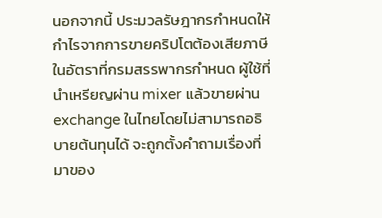นอกจากนี้ ประมวลรัษฎากรกำหนดให้กำไรจากการขายคริปโตต้องเสียภาษีในอัตราที่กรมสรรพากรกำหนด ผู้ใช้ที่นำเหรียญผ่าน mixer แล้วขายผ่าน exchange ในไทยโดยไม่สามารถอธิบายต้นทุนได้ จะถูกตั้งคำถามเรื่องที่มาของ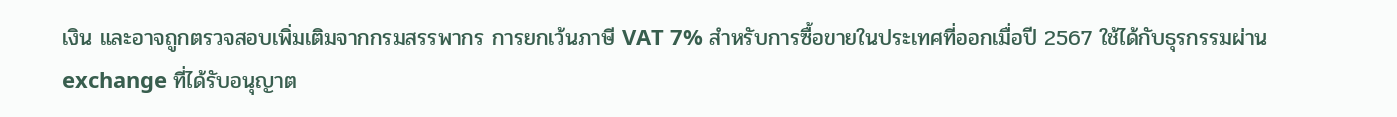เงิน และอาจถูกตรวจสอบเพิ่มเติมจากกรมสรรพากร การยกเว้นภาษี VAT 7% สำหรับการซื้อขายในประเทศที่ออกเมื่อปี 2567 ใช้ได้กับธุรกรรมผ่าน exchange ที่ได้รับอนุญาต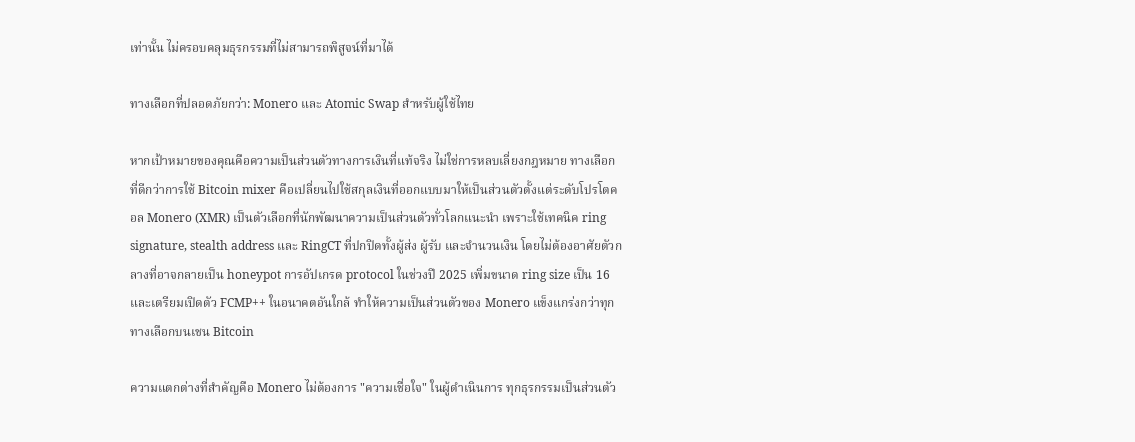เท่านั้น ไม่ครอบคลุมธุรกรรมที่ไม่สามารถพิสูจน์ที่มาได้

ทางเลือกที่ปลอดภัยกว่า: Monero และ Atomic Swap สำหรับผู้ใช้ไทย

หากเป้าหมายของคุณคือความเป็นส่วนตัวทางการเงินที่แท้จริง ไม่ใช่การหลบเลี่ยงกฎหมาย ทางเลือกที่ดีกว่าการใช้ Bitcoin mixer คือเปลี่ยนไปใช้สกุลเงินที่ออกแบบมาให้เป็นส่วนตัวตั้งแต่ระดับโปรโตคอล Monero (XMR) เป็นตัวเลือกที่นักพัฒนาความเป็นส่วนตัวทั่วโลกแนะนำ เพราะใช้เทคนิค ring signature, stealth address และ RingCT ที่ปกปิดทั้งผู้ส่ง ผู้รับ และจำนวนเงิน โดยไม่ต้องอาศัยตัวกลางที่อาจกลายเป็น honeypot การอัปเกรด protocol ในช่วงปี 2025 เพิ่มขนาด ring size เป็น 16 และเตรียมเปิดตัว FCMP++ ในอนาคตอันใกล้ ทำให้ความเป็นส่วนตัวของ Monero แข็งแกร่งกว่าทุกทางเลือกบนเชน Bitcoin

ความแตกต่างที่สำคัญคือ Monero ไม่ต้องการ "ความเชื่อใจ" ในผู้ดำเนินการ ทุกธุรกรรมเป็นส่วนตัว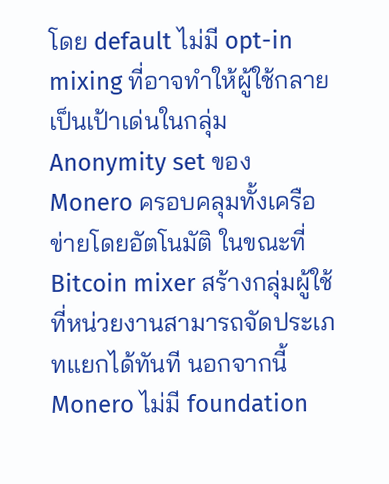โดย default ไม่มี opt-in mixing ที่อาจทำให้ผู้ใช้กลายเป็นเป้าเด่นในกลุ่ม Anonymity set ของ Monero ครอบคลุมทั้งเครือข่ายโดยอัตโนมัติ ในขณะที่ Bitcoin mixer สร้างกลุ่มผู้ใช้ที่หน่วยงานสามารถจัดประเภทแยกได้ทันที นอกจากนี้ Monero ไม่มี foundation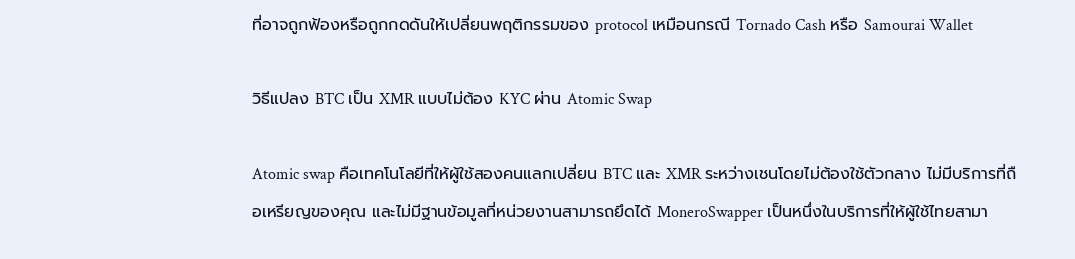ที่อาจถูกฟ้องหรือถูกกดดันให้เปลี่ยนพฤติกรรมของ protocol เหมือนกรณี Tornado Cash หรือ Samourai Wallet

วิธีแปลง BTC เป็น XMR แบบไม่ต้อง KYC ผ่าน Atomic Swap

Atomic swap คือเทคโนโลยีที่ให้ผู้ใช้สองคนแลกเปลี่ยน BTC และ XMR ระหว่างเชนโดยไม่ต้องใช้ตัวกลาง ไม่มีบริการที่ถือเหรียญของคุณ และไม่มีฐานข้อมูลที่หน่วยงานสามารถยึดได้ MoneroSwapper เป็นหนึ่งในบริการที่ให้ผู้ใช้ไทยสามา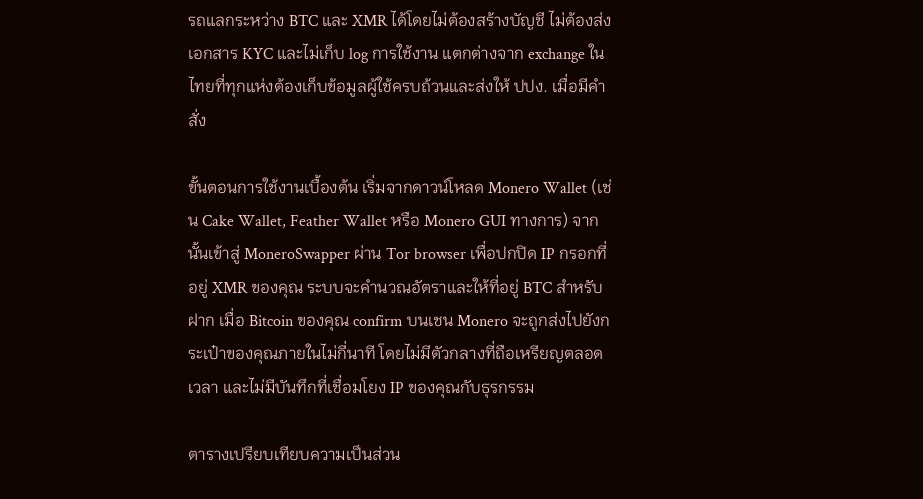รถแลกระหว่าง BTC และ XMR ได้โดยไม่ต้องสร้างบัญชี ไม่ต้องส่งเอกสาร KYC และไม่เก็บ log การใช้งาน แตกต่างจาก exchange ในไทยที่ทุกแห่งต้องเก็บข้อมูลผู้ใช้ครบถ้วนและส่งให้ ปปง. เมื่อมีคำสั่ง

ขั้นตอนการใช้งานเบื้องต้น เริ่มจากดาวน์โหลด Monero Wallet (เช่น Cake Wallet, Feather Wallet หรือ Monero GUI ทางการ) จากนั้นเข้าสู่ MoneroSwapper ผ่าน Tor browser เพื่อปกปิด IP กรอกที่อยู่ XMR ของคุณ ระบบจะคำนวณอัตราและให้ที่อยู่ BTC สำหรับฝาก เมื่อ Bitcoin ของคุณ confirm บนเชน Monero จะถูกส่งไปยังกระเป๋าของคุณภายในไม่กี่นาที โดยไม่มีตัวกลางที่ถือเหรียญตลอดเวลา และไม่มีบันทึกที่เชื่อมโยง IP ของคุณกับธุรกรรม

ตารางเปรียบเทียบความเป็นส่วน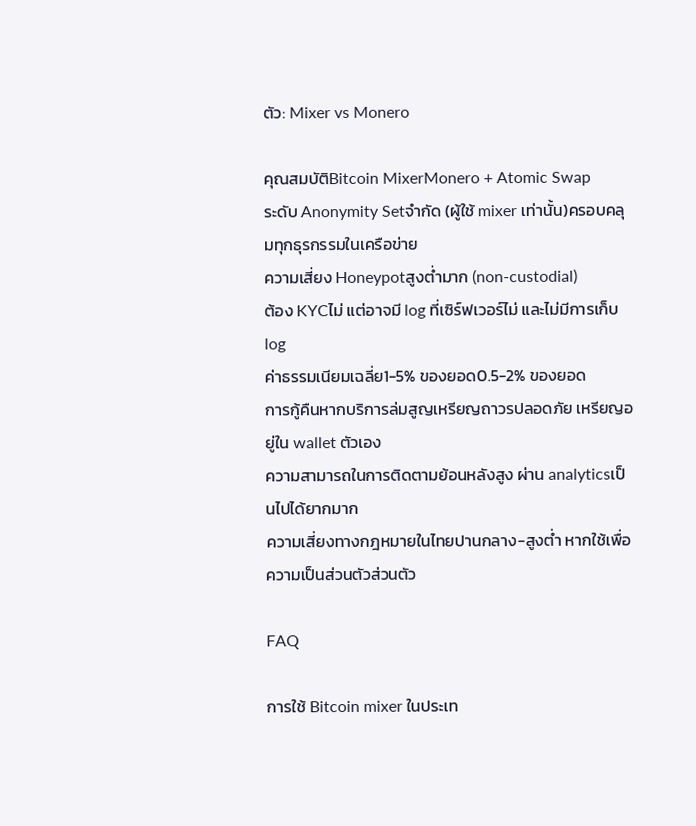ตัว: Mixer vs Monero

คุณสมบัติBitcoin MixerMonero + Atomic Swap
ระดับ Anonymity Setจำกัด (ผู้ใช้ mixer เท่านั้น)ครอบคลุมทุกธุรกรรมในเครือข่าย
ความเสี่ยง Honeypotสูงต่ำมาก (non-custodial)
ต้อง KYCไม่ แต่อาจมี log ที่เซิร์ฟเวอร์ไม่ และไม่มีการเก็บ log
ค่าธรรมเนียมเฉลี่ย1-5% ของยอด0.5-2% ของยอด
การกู้คืนหากบริการล่มสูญเหรียญถาวรปลอดภัย เหรียญอยู่ใน wallet ตัวเอง
ความสามารถในการติดตามย้อนหลังสูง ผ่าน analyticsเป็นไปได้ยากมาก
ความเสี่ยงทางกฎหมายในไทยปานกลาง-สูงต่ำ หากใช้เพื่อความเป็นส่วนตัวส่วนตัว

FAQ

การใช้ Bitcoin mixer ในประเท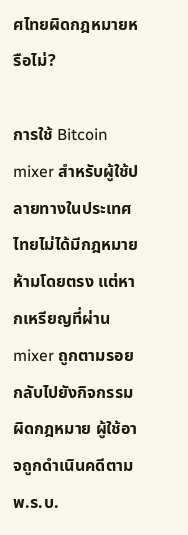ศไทยผิดกฎหมายหรือไม่?

การใช้ Bitcoin mixer สำหรับผู้ใช้ปลายทางในประเทศไทยไม่ได้มีกฎหมายห้ามโดยตรง แต่หากเหรียญที่ผ่าน mixer ถูกตามรอยกลับไปยังกิจกรรมผิดกฎหมาย ผู้ใช้อาจถูกดำเนินคดีตาม พ.ร.บ.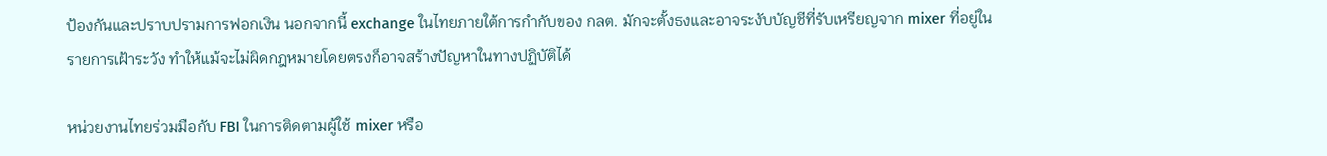ป้องกันและปราบปรามการฟอกเงิน นอกจากนี้ exchange ในไทยภายใต้การกำกับของ กลต. มักจะตั้งธงและอาจระงับบัญชีที่รับเหรียญจาก mixer ที่อยู่ในรายการเฝ้าระวัง ทำให้แม้จะไม่ผิดกฎหมายโดยตรงก็อาจสร้างปัญหาในทางปฏิบัติได้

หน่วยงานไทยร่วมมือกับ FBI ในการติดตามผู้ใช้ mixer หรือ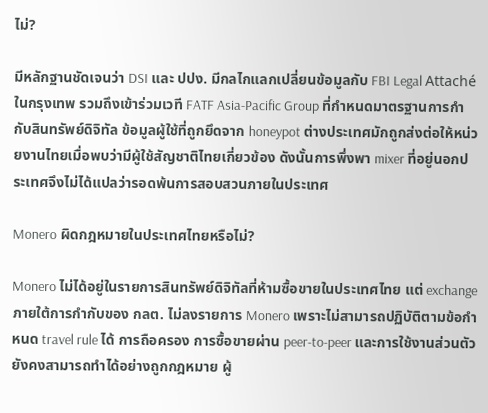ไม่?

มีหลักฐานชัดเจนว่า DSI และ ปปง. มีกลไกแลกเปลี่ยนข้อมูลกับ FBI Legal Attaché ในกรุงเทพ รวมถึงเข้าร่วมเวที FATF Asia-Pacific Group ที่กำหนดมาตรฐานการกำกับสินทรัพย์ดิจิทัล ข้อมูลผู้ใช้ที่ถูกยึดจาก honeypot ต่างประเทศมักถูกส่งต่อให้หน่วยงานไทยเมื่อพบว่ามีผู้ใช้สัญชาติไทยเกี่ยวข้อง ดังนั้นการพึ่งพา mixer ที่อยู่นอกประเทศจึงไม่ได้แปลว่ารอดพ้นการสอบสวนภายในประเทศ

Monero ผิดกฎหมายในประเทศไทยหรือไม่?

Monero ไม่ได้อยู่ในรายการสินทรัพย์ดิจิทัลที่ห้ามซื้อขายในประเทศไทย แต่ exchange ภายใต้การกำกับของ กลต. ไม่ลงรายการ Monero เพราะไม่สามารถปฏิบัติตามข้อกำหนด travel rule ได้ การถือครอง การซื้อขายผ่าน peer-to-peer และการใช้งานส่วนตัวยังคงสามารถทำได้อย่างถูกกฎหมาย ผู้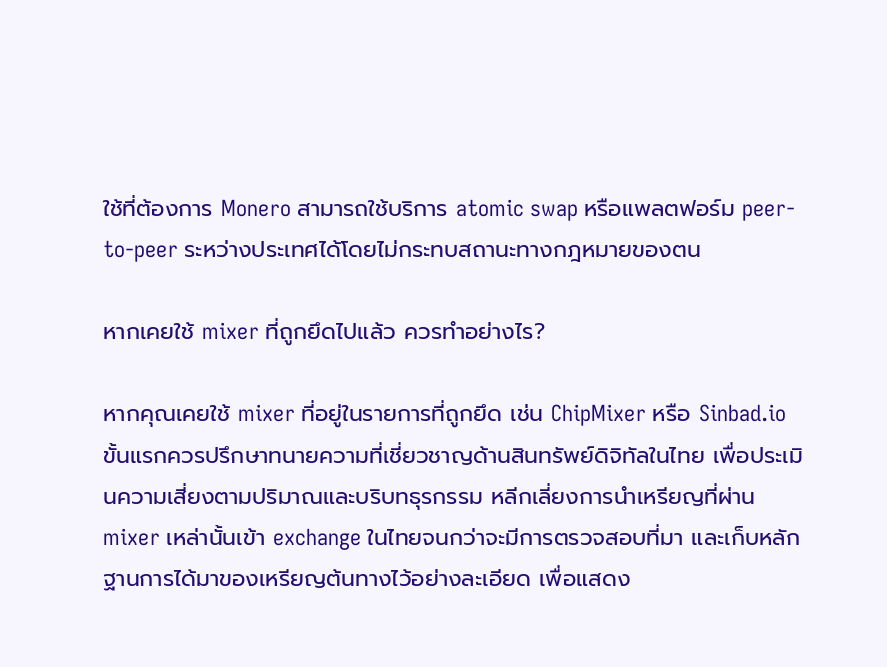ใช้ที่ต้องการ Monero สามารถใช้บริการ atomic swap หรือแพลตฟอร์ม peer-to-peer ระหว่างประเทศได้โดยไม่กระทบสถานะทางกฎหมายของตน

หากเคยใช้ mixer ที่ถูกยึดไปแล้ว ควรทำอย่างไร?

หากคุณเคยใช้ mixer ที่อยู่ในรายการที่ถูกยึด เช่น ChipMixer หรือ Sinbad.io ขั้นแรกควรปรึกษาทนายความที่เชี่ยวชาญด้านสินทรัพย์ดิจิทัลในไทย เพื่อประเมินความเสี่ยงตามปริมาณและบริบทธุรกรรม หลีกเลี่ยงการนำเหรียญที่ผ่าน mixer เหล่านั้นเข้า exchange ในไทยจนกว่าจะมีการตรวจสอบที่มา และเก็บหลักฐานการได้มาของเหรียญต้นทางไว้อย่างละเอียด เพื่อแสดง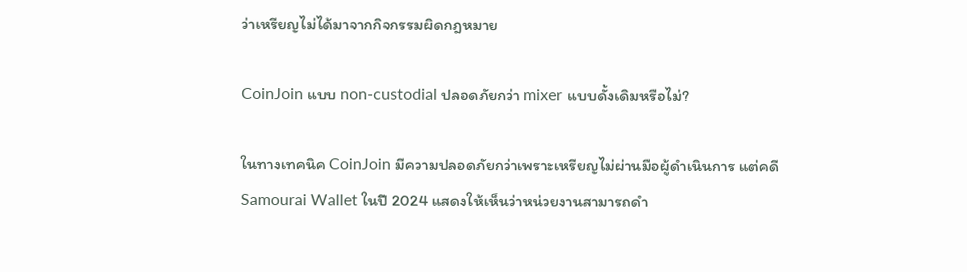ว่าเหรียญไม่ได้มาจากกิจกรรมผิดกฎหมาย

CoinJoin แบบ non-custodial ปลอดภัยกว่า mixer แบบดั้งเดิมหรือไม่?

ในทางเทคนิค CoinJoin มีความปลอดภัยกว่าเพราะเหรียญไม่ผ่านมือผู้ดำเนินการ แต่คดี Samourai Wallet ในปี 2024 แสดงให้เห็นว่าหน่วยงานสามารถดำ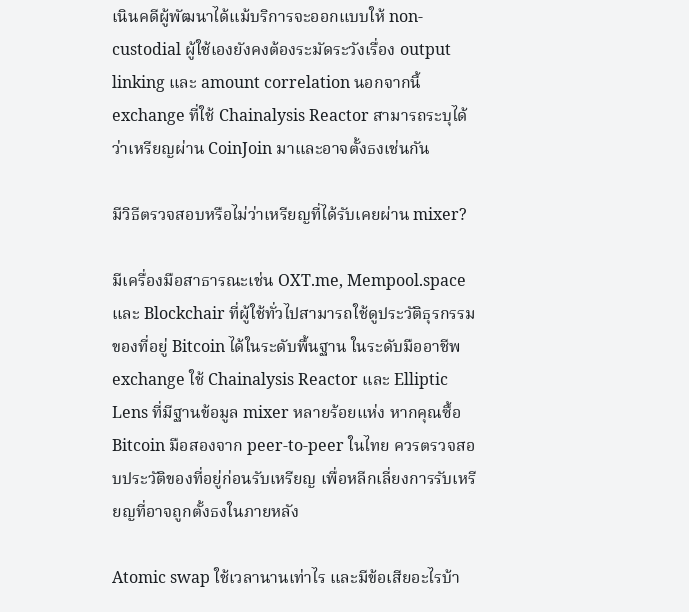เนินคดีผู้พัฒนาได้แม้บริการจะออกแบบให้ non-custodial ผู้ใช้เองยังคงต้องระมัดระวังเรื่อง output linking และ amount correlation นอกจากนี้ exchange ที่ใช้ Chainalysis Reactor สามารถระบุได้ว่าเหรียญผ่าน CoinJoin มาและอาจตั้งธงเช่นกัน

มีวิธีตรวจสอบหรือไม่ว่าเหรียญที่ได้รับเคยผ่าน mixer?

มีเครื่องมือสาธารณะเช่น OXT.me, Mempool.space และ Blockchair ที่ผู้ใช้ทั่วไปสามารถใช้ดูประวัติธุรกรรมของที่อยู่ Bitcoin ได้ในระดับพื้นฐาน ในระดับมืออาชีพ exchange ใช้ Chainalysis Reactor และ Elliptic Lens ที่มีฐานข้อมูล mixer หลายร้อยแห่ง หากคุณซื้อ Bitcoin มือสองจาก peer-to-peer ในไทย ควรตรวจสอบประวัติของที่อยู่ก่อนรับเหรียญ เพื่อหลีกเลี่ยงการรับเหรียญที่อาจถูกตั้งธงในภายหลัง

Atomic swap ใช้เวลานานเท่าไร และมีข้อเสียอะไรบ้า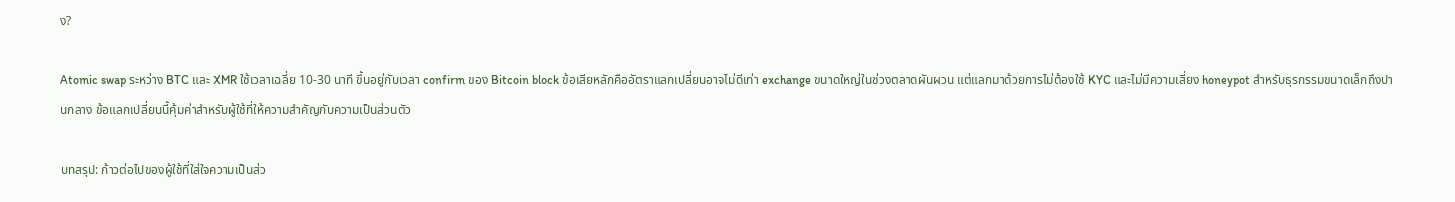ง?

Atomic swap ระหว่าง BTC และ XMR ใช้เวลาเฉลี่ย 10-30 นาที ขึ้นอยู่กับเวลา confirm ของ Bitcoin block ข้อเสียหลักคืออัตราแลกเปลี่ยนอาจไม่ดีเท่า exchange ขนาดใหญ่ในช่วงตลาดผันผวน แต่แลกมาด้วยการไม่ต้องใช้ KYC และไม่มีความเสี่ยง honeypot สำหรับธุรกรรมขนาดเล็กถึงปานกลาง ข้อแลกเปลี่ยนนี้คุ้มค่าสำหรับผู้ใช้ที่ให้ความสำคัญกับความเป็นส่วนตัว

บทสรุป: ก้าวต่อไปของผู้ใช้ที่ใส่ใจความเป็นส่ว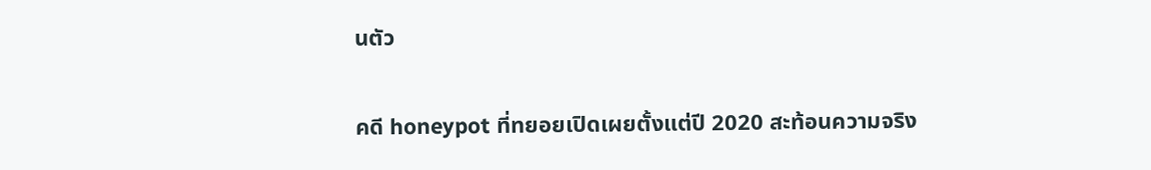นตัว

คดี honeypot ที่ทยอยเปิดเผยตั้งแต่ปี 2020 สะท้อนความจริง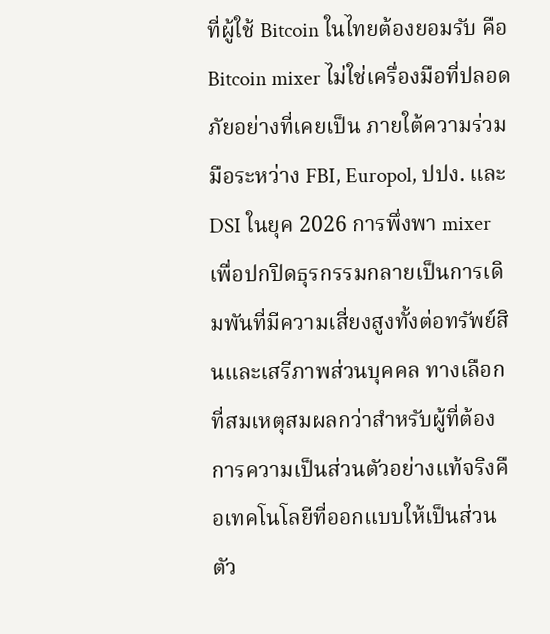ที่ผู้ใช้ Bitcoin ในไทยต้องยอมรับ คือ Bitcoin mixer ไม่ใช่เครื่องมือที่ปลอดภัยอย่างที่เคยเป็น ภายใต้ความร่วมมือระหว่าง FBI, Europol, ปปง. และ DSI ในยุค 2026 การพึ่งพา mixer เพื่อปกปิดธุรกรรมกลายเป็นการเดิมพันที่มีความเสี่ยงสูงทั้งต่อทรัพย์สินและเสรีภาพส่วนบุคคล ทางเลือกที่สมเหตุสมผลกว่าสำหรับผู้ที่ต้องการความเป็นส่วนตัวอย่างแท้จริงคือเทคโนโลยีที่ออกแบบให้เป็นส่วนตัว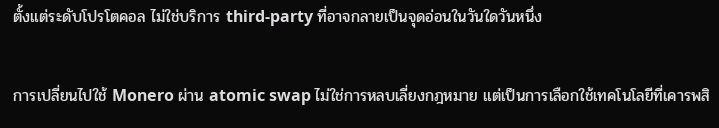ตั้งแต่ระดับโปรโตคอล ไม่ใช่บริการ third-party ที่อาจกลายเป็นจุดอ่อนในวันใดวันหนึ่ง

การเปลี่ยนไปใช้ Monero ผ่าน atomic swap ไม่ใช่การหลบเลี่ยงกฎหมาย แต่เป็นการเลือกใช้เทคโนโลยีที่เคารพสิ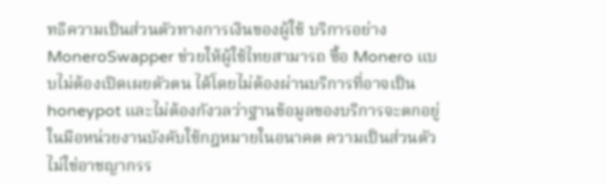ทธิความเป็นส่วนตัวทางการเงินของผู้ใช้ บริการอย่าง MoneroSwapper ช่วยให้ผู้ใช้ไทยสามารถ ซื้อ Monero แบบไม่ต้องเปิดเผยตัวตน ได้โดยไม่ต้องผ่านบริการที่อาจเป็น honeypot และไม่ต้องกังวลว่าฐานข้อมูลของบริการจะตกอยู่ในมือหน่วยงานบังคับใช้กฎหมายในอนาคต ความเป็นส่วนตัวไม่ใช่อาชญากรร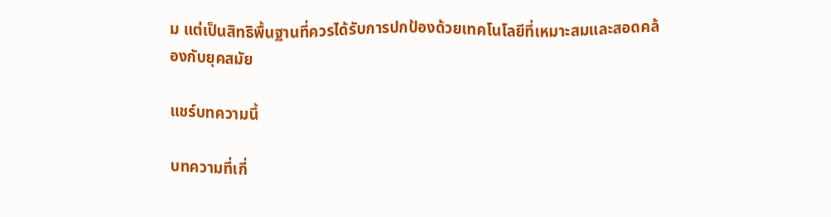ม แต่เป็นสิทธิพื้นฐานที่ควรได้รับการปกป้องด้วยเทคโนโลยีที่เหมาะสมและสอดคล้องกับยุคสมัย

แชร์บทความนี้

บทความที่เกี่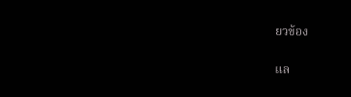ยวข้อง

แล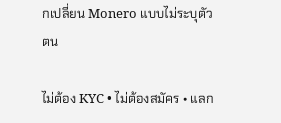กเปลี่ยน Monero แบบไม่ระบุตัวตน

ไม่ต้อง KYC • ไม่ต้องสมัคร • แลก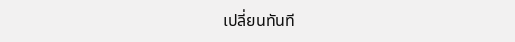เปลี่ยนทันที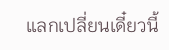แลกเปลี่ยนเดี๋ยวนี้